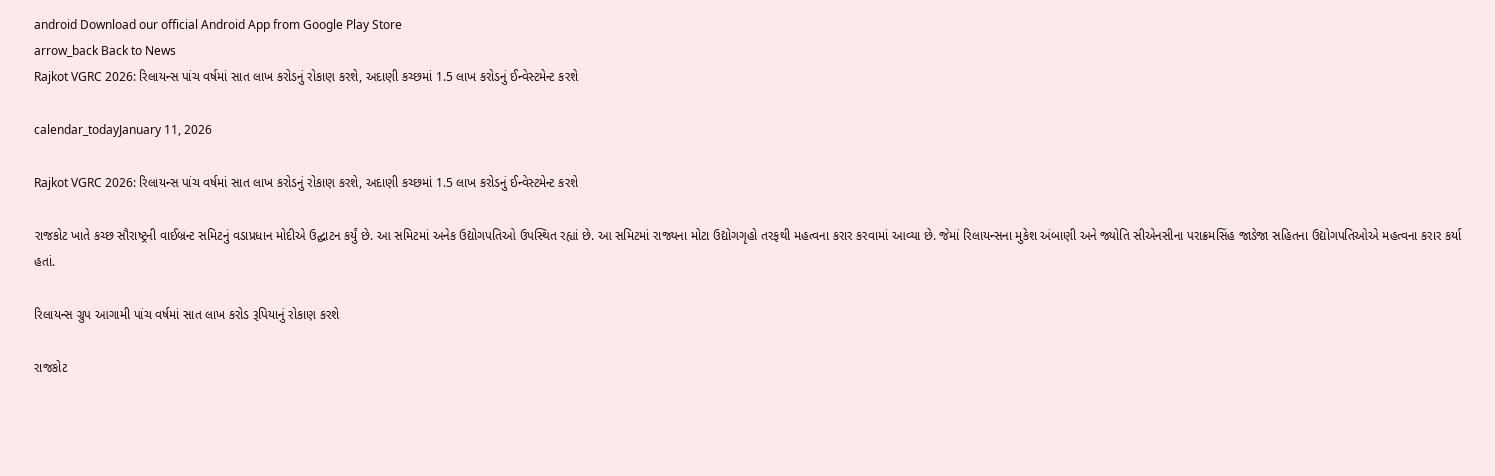android Download our official Android App from Google Play Store
arrow_back Back to News
Rajkot VGRC 2026: રિલાયન્સ પાંચ વર્ષમાં સાત લાખ કરોડનું રોકાણ કરશે, અદાણી કચ્છમાં 1.5 લાખ કરોડનું ઈન્વેસ્ટમેન્ટ કરશે

calendar_todayJanuary 11, 2026

Rajkot VGRC 2026: રિલાયન્સ પાંચ વર્ષમાં સાત લાખ કરોડનું રોકાણ કરશે, અદાણી કચ્છમાં 1.5 લાખ કરોડનું ઈન્વેસ્ટમેન્ટ કરશે

રાજકોટ ખાતે કચ્છ સૌરાષ્ટ્રની વાઈબ્રન્ટ સમિટનું વડાપ્રધાન મોદીએ ઉદ્ઘાટન કર્યું છે. આ સમિટમાં અનેક ઉદ્યોગપતિઓ ઉપસ્થિત રહ્યાં છે. આ સમિટમાં રાજ્યના મોટા ઉદ્યોગગૃહો તરફથી મહત્વના કરાર કરવામાં આવ્યા છે. જેમાં રિલાયન્સના મુકેશ અંબાણી અને જ્યોતિ સીએનસીના પરાક્રમસિંહ જાડેજા સહિતના ઉદ્યોગપતિઓએ મહત્વના કરાર કર્યા હતાં.

રિલાયન્સ ગ્રુપ આગામી પાંચ વર્ષમાં સાત લાખ કરોડ રૂપિયાનું રોકાણ કરશે

રાજકોટ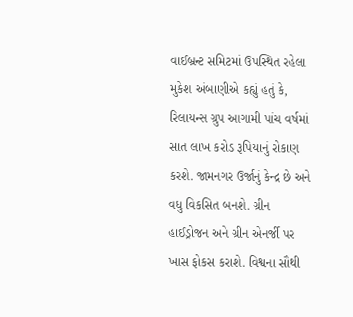વાઈબ્રન્ટ સમિટમાં ઉપસ્થિત રહેલા મુકેશ અંબાણીએ કહ્યું હતું કે, રિલાયન્સ ગ્રુપ આગામી પાંચ વર્ષમાં સાત લાખ કરોડ રૂપિયાનું રોકાણ કરશે. જામનગર ઉર્જાનું કેન્દ્ર છે અને વધુ વિકસિત બનશે. ગ્રીન હાઈડ્રોજન અને ગ્રીન એનર્જી પર ખાસ ફોકસ કરાશે. વિશ્વના સૌથી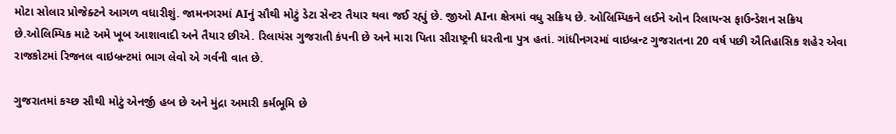મોટા સોલાર પ્રોજેક્ટને આગળ વધારીશું. જામનગરમાં AIનું સૌથી મોટું ડેટા સેન્ટર તૈયાર થવા જઈ રહ્યું છે. જીઓ AIના ક્ષેત્રમાં વધુ સક્રિય છે. ઓલિમ્પિકને લઈને ઓન રિલાયન્સ ફાઉન્ડેશન સક્રિય છે.ઓલિમ્પિક માટે અમે ખૂબ આશાવાદી અને તૈયાર છીએ. રિલાયંસ ગુજરાતી કંપની છે અને મારા પિતા સૌરાષ્ટ્રની ધરતીના પુત્ર હતાં. ગાંધીનગરમાં વાઇબ્રન્ટ ગુજરાતના 20 વર્ષ પછી ઐતિહાસિક શહેર એવા રાજકોટમાં રિજનલ વાઇબ્રન્ટમાં ભાગ લેવો એ ગર્વની વાત છે.

ગુજરાતમાં કચ્છ સૌથી મોટું એનર્જી હબ છે અને મુંદ્રા અમારી કર્મભૂમિ છે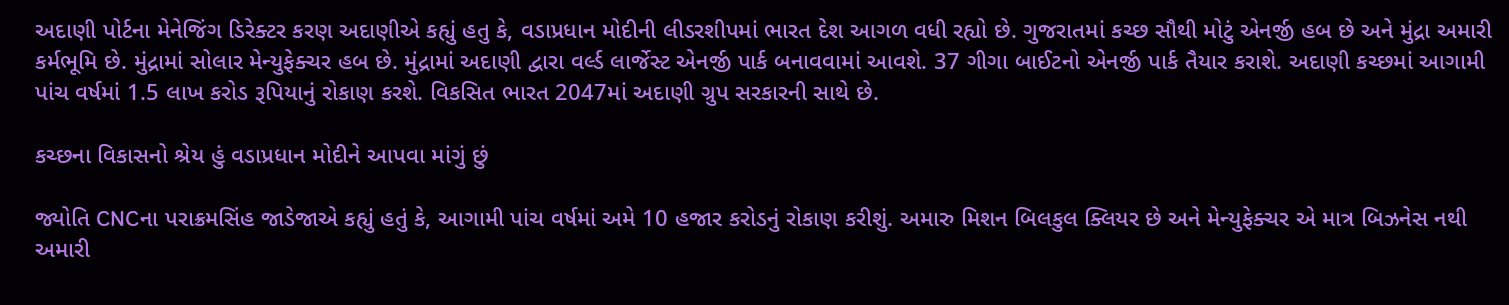અદાણી પોર્ટના મેનેજિંગ ડિરેક્ટર કરણ અદાણીએ કહ્યું હતુ કે, વડાપ્રધાન મોદીની લીડરશીપમાં ભારત દેશ આગળ વધી રહ્યો છે. ગુજરાતમાં કચ્છ સૌથી મોટું એનર્જી હબ છે અને મુંદ્રા અમારી કર્મભૂમિ છે. મુંદ્રામાં સોલાર મેન્યુફેક્ચર હબ છે. મુંદ્રામાં અદાણી દ્વારા વર્લ્ડ લાર્જેસ્ટ એનર્જી પાર્ક બનાવવામાં આવશે. 37 ગીગા બાઈટનો એનર્જી પાર્ક તૈયાર કરાશે. અદાણી કચ્છમાં આગામી પાંચ વર્ષમાં 1.5 લાખ કરોડ રૂપિયાનું રોકાણ કરશે. વિકસિત ભારત 2047માં અદાણી ગ્રુપ સરકારની સાથે છે.

કચ્છના વિકાસનો શ્રેય હું વડાપ્રધાન મોદીને આપવા માંગું છું

જ્યોતિ CNCના પરાક્રમસિંહ જાડેજાએ કહ્યું હતું કે, આગામી પાંચ વર્ષમાં અમે 10 હજાર કરોડનું રોકાણ કરીશું. અમારુ મિશન બિલકુલ ક્લિયર છે અને મેન્યુફેક્ચર એ માત્ર બિઝનેસ નથી અમારી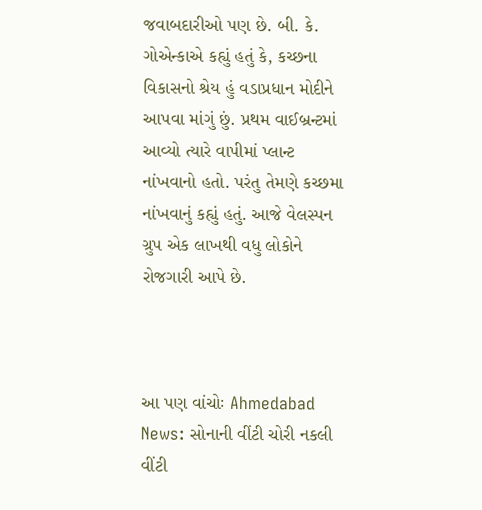જવાબદારીઓ પણ છે. બી. કે. ગોએન્કાએ કહ્યું હતું કે, કચ્છના વિકાસનો શ્રેય હું વડાપ્રધાન મોદીને આપવા માંગું છું. પ્રથમ વાઈબ્રન્ટમાં આવ્યો ત્યારે વાપીમાં પ્લાન્ટ નાંખવાનો હતો. પરંતુ તેમણે કચ્છમા નાંખવાનું કહ્યું હતું. આજે વેલસ્પન ગ્રુપ એક લાખથી વધુ લોકોને રોજગારી આપે છે.



આ પણ વાંચોઃ Ahmedabad News: સોનાની વીંટી ચોરી નકલી વીંટી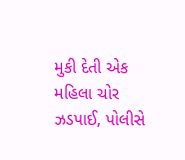મુકી દેતી એક મહિલા ચોર ઝડપાઈ, પોલીસે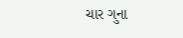ચાર ગુના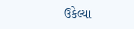ઉકેલ્યા